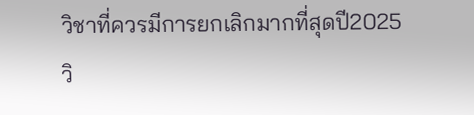วิชาที่ควรมีการยกเลิกมากที่สุดปี2025
วิ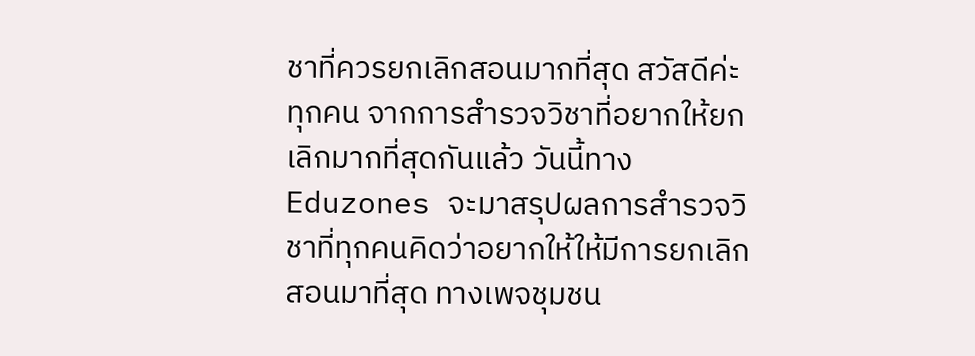ชาที่ควรยกเลิกสอนมากที่สุด สวัสดีค่ะทุกคน จากการสำรวจวิชาที่อยากให้ยกเลิกมากที่สุดกันแล้ว วันนี้ทาง Eduzones จะมาสรุปผลการสำรวจวิชาที่ทุกคนคิดว่าอยากให้ให้มีการยกเลิกสอนมาที่สุด ทางเพจชุมชน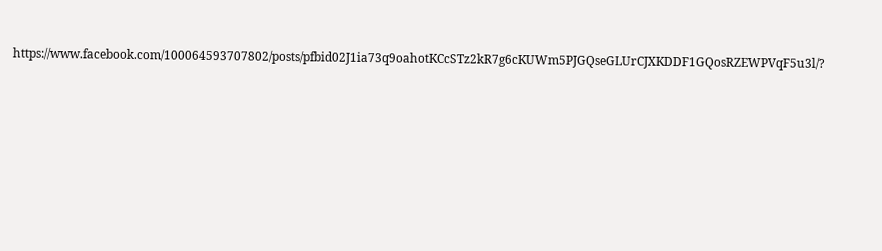https://www.facebook.com/100064593707802/posts/pfbid02J1ia73q9oahotKCcSTz2kR7g6cKUWm5PJGQseGLUrCJXKDDF1GQosRZEWPVqF5u3l/?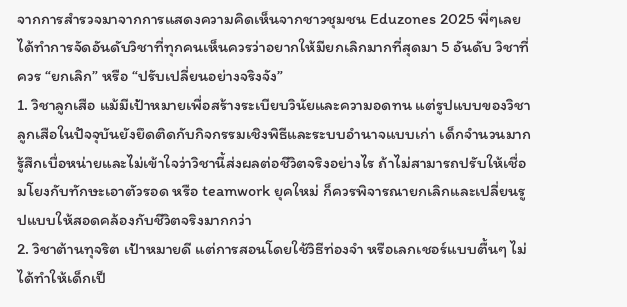จากการสำรวจมาจากการแสดงความคิดเห็นจากชาวชุมชน Eduzones 2025 พี่ๆเลยได้ทำการจัดอันดับวิชาที่ทุกคนเห็นควรว่าอยากให้มียกเลิกมากที่สุดมา 5 อันดับ วิชาที่ควร “ยกเลิก” หรือ “ปรับเปลี่ยนอย่างจริงจัง”
1. วิชาลูกเสือ แม้มีเป้าหมายเพื่อสร้างระเบียบวินัยและความอดทน แต่รูปแบบของวิชาลูกเสือในปัจจุบันยังยึดติดกับกิจกรรมเชิงพิธีและระบบอำนาจแบบเก่า เด็กจำนวนมากรู้สึกเบื่อหน่ายและไม่เข้าใจว่าวิชานี้ส่งผลต่อชีวิตจริงอย่างไร ถ้าไม่สามารถปรับให้เชื่อมโยงกับทักษะเอาตัวรอด หรือ teamwork ยุคใหม่ ก็ควรพิจารณายกเลิกและเปลี่ยนรูปแบบให้สอดคล้องกับชีวิตจริงมากกว่า
2. วิชาต้านทุจริต เป้าหมายดี แต่การสอนโดยใช้วิธีท่องจำ หรือเลกเชอร์แบบตื้นๆ ไม่ได้ทำให้เด็กเป็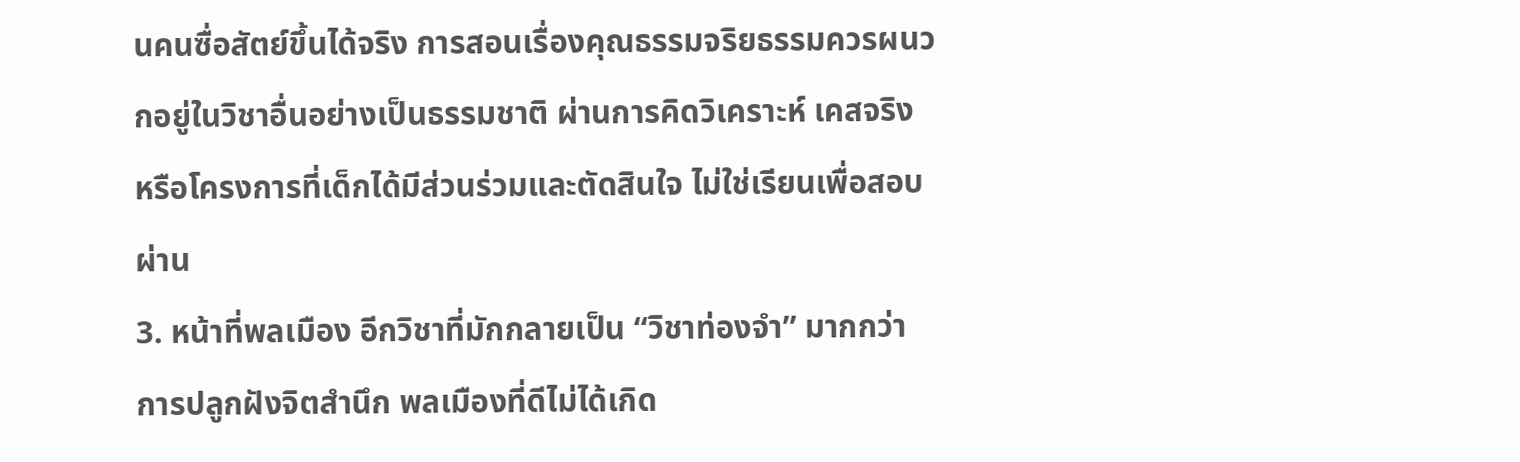นคนซื่อสัตย์ขึ้นได้จริง การสอนเรื่องคุณธรรมจริยธรรมควรผนวกอยู่ในวิชาอื่นอย่างเป็นธรรมชาติ ผ่านการคิดวิเคราะห์ เคสจริง หรือโครงการที่เด็กได้มีส่วนร่วมและตัดสินใจ ไม่ใช่เรียนเพื่อสอบผ่าน
3. หน้าที่พลเมือง อีกวิชาที่มักกลายเป็น “วิชาท่องจำ” มากกว่าการปลูกฝังจิตสำนึก พลเมืองที่ดีไม่ได้เกิด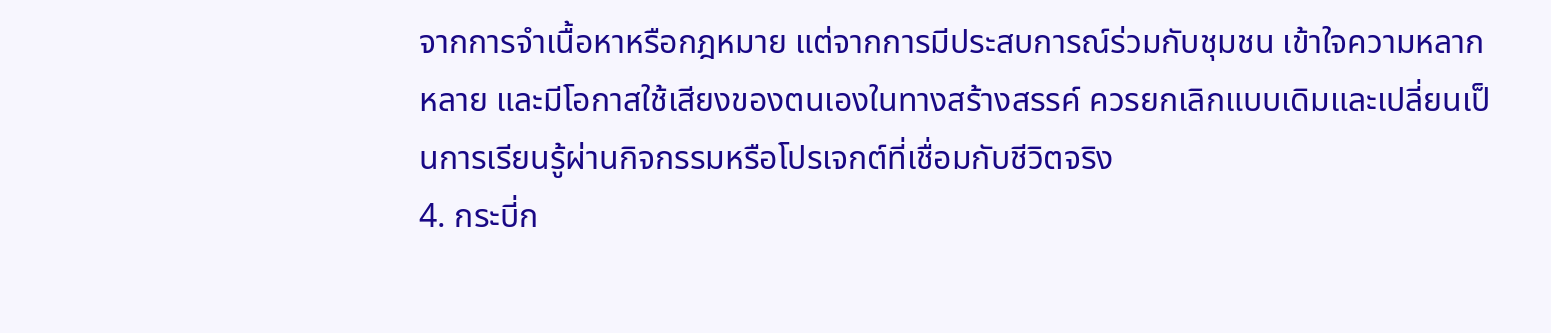จากการจำเนื้อหาหรือกฎหมาย แต่จากการมีประสบการณ์ร่วมกับชุมชน เข้าใจความหลากหลาย และมีโอกาสใช้เสียงของตนเองในทางสร้างสรรค์ ควรยกเลิกแบบเดิมและเปลี่ยนเป็นการเรียนรู้ผ่านกิจกรรมหรือโปรเจกต์ที่เชื่อมกับชีวิตจริง
4. กระบี่ก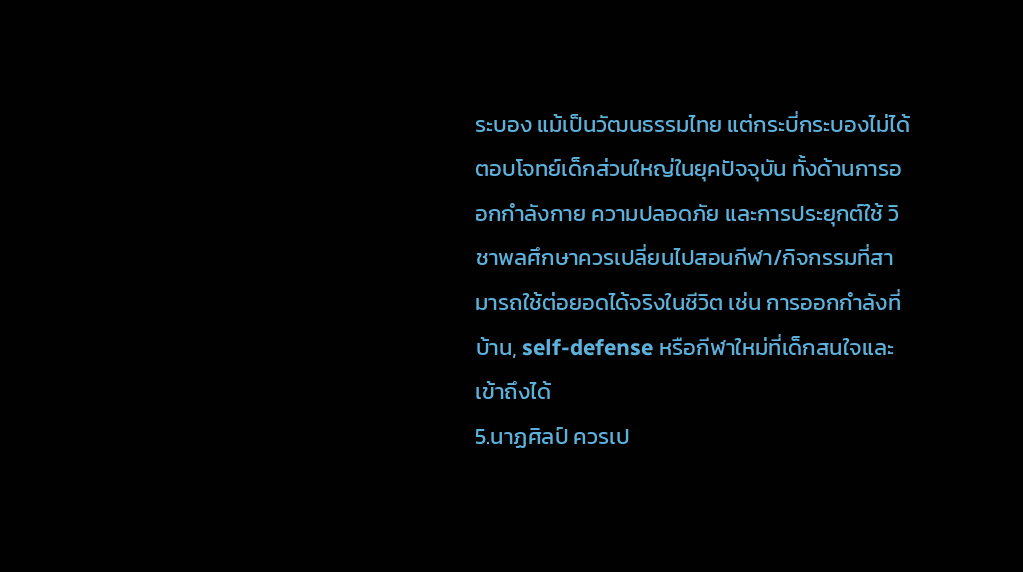ระบอง แม้เป็นวัฒนธรรมไทย แต่กระบี่กระบองไม่ได้ตอบโจทย์เด็กส่วนใหญ่ในยุคปัจจุบัน ทั้งด้านการออกกำลังกาย ความปลอดภัย และการประยุกต์ใช้ วิชาพลศึกษาควรเปลี่ยนไปสอนกีฬา/กิจกรรมที่สามารถใช้ต่อยอดได้จริงในชีวิต เช่น การออกกำลังที่บ้าน, self-defense หรือกีฬาใหม่ที่เด็กสนใจและเข้าถึงได้
5.นาฏศิลป์ ควรเป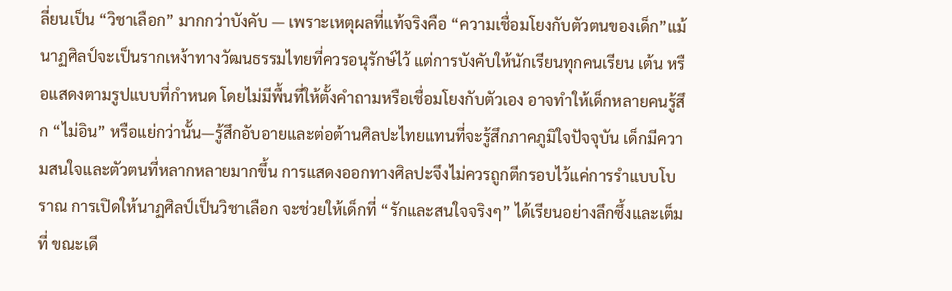ลี่ยนเป็น “วิชาเลือก” มากกว่าบังคับ — เพราะเหตุผลที่แท้จริงคือ “ความเชื่อมโยงกับตัวตนของเด็ก”แม้นาฏศิลป์จะเป็นรากเหง้าทางวัฒนธรรมไทยที่ควรอนุรักษ์ไว้ แต่การบังคับให้นักเรียนทุกคนเรียน เต้น หรือแสดงตามรูปแบบที่กำหนด โดยไม่มีพื้นที่ให้ตั้งคำถามหรือเชื่อมโยงกับตัวเอง อาจทำให้เด็กหลายคนรู้สึก “ไม่อิน” หรือแย่กว่านั้น—รู้สึกอับอายและต่อต้านศิลปะไทยแทนที่จะรู้สึกภาคภูมิใจปัจจุบัน เด็กมีความสนใจและตัวตนที่หลากหลายมากขึ้น การแสดงออกทางศิลปะจึงไม่ควรถูกตีกรอบไว้แค่การรำแบบโบราณ การเปิดให้นาฏศิลป์เป็นวิชาเลือก จะช่วยให้เด็กที่ “รักและสนใจจริงๆ” ได้เรียนอย่างลึกซึ้งและเต็มที่ ขณะเดี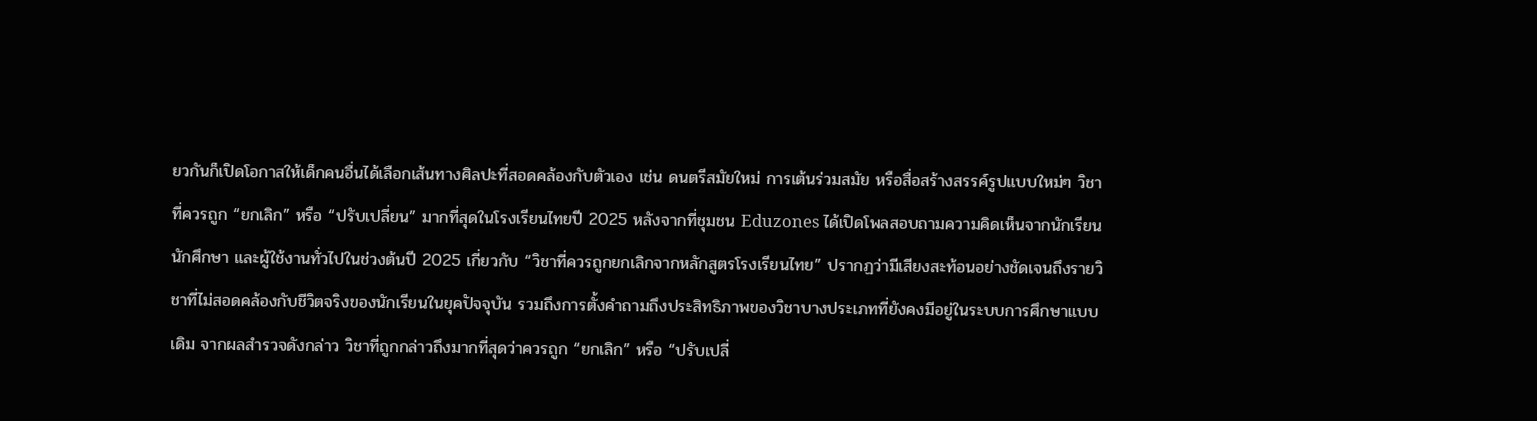ยวกันก็เปิดโอกาสให้เด็กคนอื่นได้เลือกเส้นทางศิลปะที่สอดคล้องกับตัวเอง เช่น ดนตรีสมัยใหม่ การเต้นร่วมสมัย หรือสื่อสร้างสรรค์รูปแบบใหม่ๆ วิชาที่ควรถูก “ยกเลิก” หรือ “ปรับเปลี่ยน” มากที่สุดในโรงเรียนไทยปี 2025 หลังจากที่ชุมชน Eduzones ได้เปิดโพลสอบถามความคิดเห็นจากนักเรียน นักศึกษา และผู้ใช้งานทั่วไปในช่วงต้นปี 2025 เกี่ยวกับ “วิชาที่ควรถูกยกเลิกจากหลักสูตรโรงเรียนไทย” ปรากฏว่ามีเสียงสะท้อนอย่างชัดเจนถึงรายวิชาที่ไม่สอดคล้องกับชีวิตจริงของนักเรียนในยุคปัจจุบัน รวมถึงการตั้งคำถามถึงประสิทธิภาพของวิชาบางประเภทที่ยังคงมีอยู่ในระบบการศึกษาแบบเดิม จากผลสำรวจดังกล่าว วิชาที่ถูกกล่าวถึงมากที่สุดว่าควรถูก “ยกเลิก” หรือ “ปรับเปลี่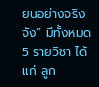ยนอย่างจริงจัง” มีทั้งหมด 5 รายวิชา ได้แก่ ลูก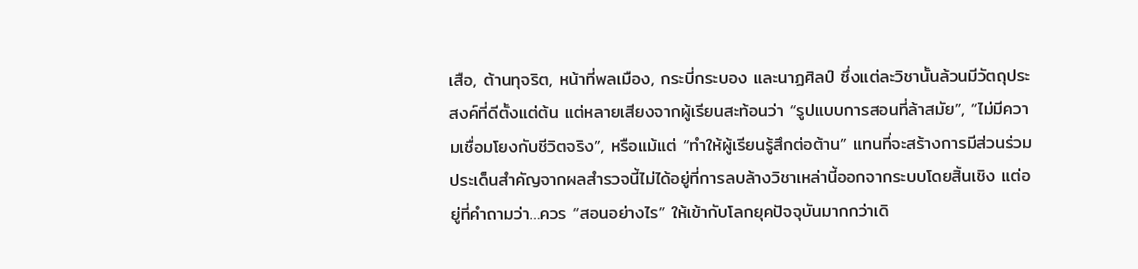เสือ, ต้านทุจริต, หน้าที่พลเมือง, กระบี่กระบอง และนาฏศิลป์ ซึ่งแต่ละวิชานั้นล้วนมีวัตถุประสงค์ที่ดีตั้งแต่ต้น แต่หลายเสียงจากผู้เรียนสะท้อนว่า “รูปแบบการสอนที่ล้าสมัย”, “ไม่มีความเชื่อมโยงกับชีวิตจริง”, หรือแม้แต่ “ทำให้ผู้เรียนรู้สึกต่อต้าน” แทนที่จะสร้างการมีส่วนร่วม ประเด็นสำคัญจากผลสำรวจนี้ไม่ได้อยู่ที่การลบล้างวิชาเหล่านี้ออกจากระบบโดยสิ้นเชิง แต่อยู่ที่คำถามว่า…ควร “สอนอย่างไร” ให้เข้ากับโลกยุคปัจจุบันมากกว่าเดิ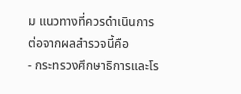ม แนวทางที่ควรดำเนินการต่อจากผลสำรวจนี้คือ
- กระทรวงศึกษาธิการและโร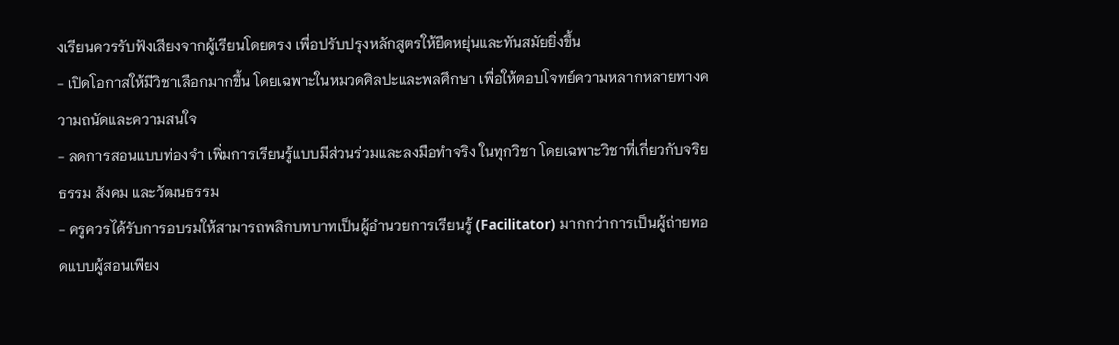งเรียนควรรับฟังเสียงจากผู้เรียนโดยตรง เพื่อปรับปรุงหลักสูตรให้ยืดหยุ่นและทันสมัยยิ่งขึ้น
- เปิดโอกาสให้มีวิชาเลือกมากขึ้น โดยเฉพาะในหมวดศิลปะและพลศึกษา เพื่อให้ตอบโจทย์ความหลากหลายทางความถนัดและความสนใจ
- ลดการสอนแบบท่องจำ เพิ่มการเรียนรู้แบบมีส่วนร่วมและลงมือทำจริง ในทุกวิชา โดยเฉพาะวิชาที่เกี่ยวกับจริยธรรม สังคม และวัฒนธรรม
- ครูควรได้รับการอบรมให้สามารถพลิกบทบาทเป็นผู้อำนวยการเรียนรู้ (Facilitator) มากกว่าการเป็นผู้ถ่ายทอดแบบผู้สอนเพียง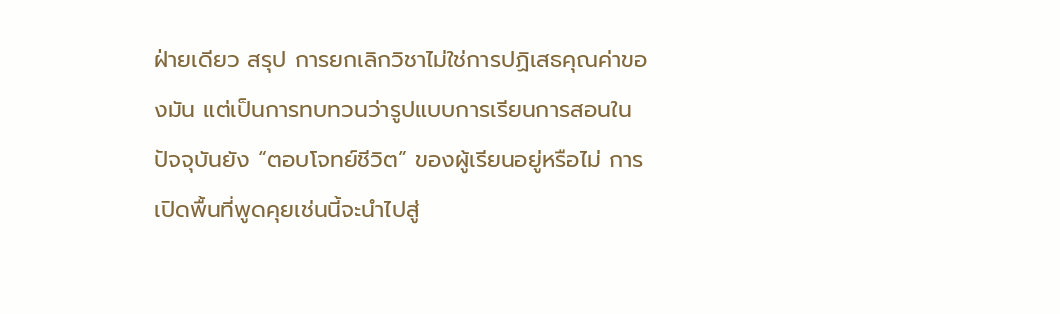ฝ่ายเดียว สรุป การยกเลิกวิชาไม่ใช่การปฏิเสธคุณค่าของมัน แต่เป็นการทบทวนว่ารูปแบบการเรียนการสอนในปัจจุบันยัง “ตอบโจทย์ชีวิต” ของผู้เรียนอยู่หรือไม่ การเปิดพื้นที่พูดคุยเช่นนี้จะนำไปสู่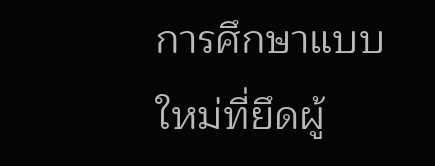การศึกษาแบบใหม่ที่ยึดผู้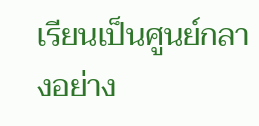เรียนเป็นศูนย์กลางอย่าง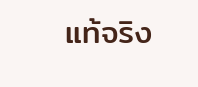แท้จริง